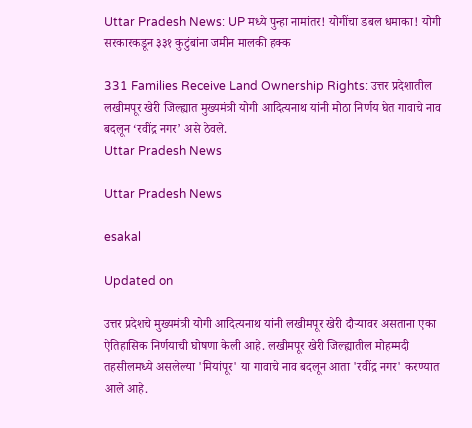Uttar Pradesh News: UP मध्ये पुन्हा नामांतर! योगींचा डबल धमाका! योगी सरकारकडून ३३१ कुटुंबांना जमीन मालकी हक्क

331 Families Receive Land Ownership Rights: उत्तर प्रदेशातील लखीमपूर खेरी जिल्ह्यात मुख्यमंत्री योगी आदित्यनाथ यांनी मोठा निर्णय घेत गावाचे नाव बदलून ‘रवींद्र नगर’ असे ठेवले.
Uttar Pradesh News

Uttar Pradesh News

esakal

Updated on

उत्तर प्रदेशचे मुख्यमंत्री योगी आदित्यनाथ यांनी लखीमपूर खेरी दौऱ्यावर असताना एका ऐतिहासिक निर्णयाची घोषणा केली आहे. लखीमपूर खेरी जिल्ह्यातील मोहम्मदी तहसीलमध्ये असलेल्या 'मियांपूर' या गावाचे नाव बदलून आता 'रवींद्र नगर' करण्यात आले आहे.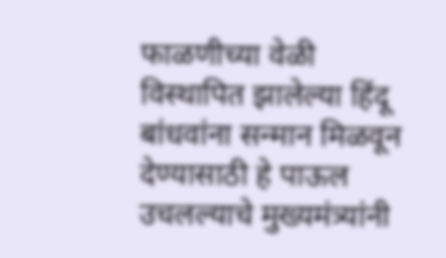फाळणीच्या वेळी विस्थापित झालेल्या हिंदू बांधवांना सन्मान मिळवून देण्यासाठी हे पाऊल उचलल्याचे मुख्यमंत्र्यांनी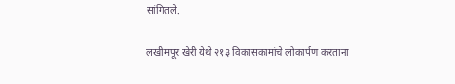सांगितले.

लखीमपूर खेरी येथे २१३ विकासकामांचे लोकार्पण करताना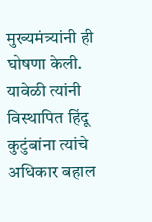मुख्यमंत्र्यांनी ही घोषणा केली. यावेळी त्यांनी विस्थापित हिंदू कुटुंबांना त्यांचे अधिकार बहाल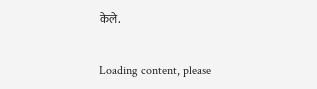केले.

Loading content, please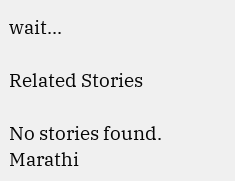wait...

Related Stories

No stories found.
Marathi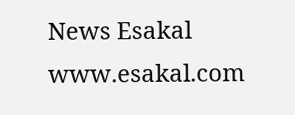News Esakal
www.esakal.com